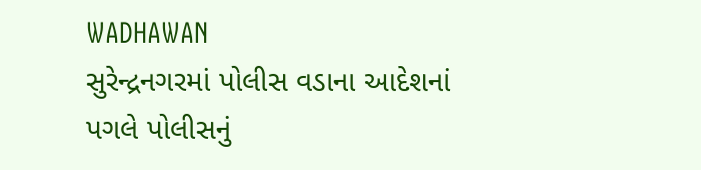WADHAWAN
સુરેન્દ્રનગરમાં પોલીસ વડાના આદેશનાં પગલે પોલીસનું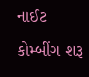નાઈટ કોમ્બીંગ શરૂ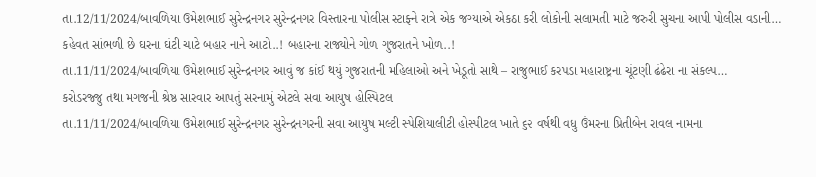તા.12/11/2024/બાવળિયા ઉમેશભાઈ સુરેન્દ્રનગર સુરેન્દ્રનગર વિસ્તારના પોલીસ સ્ટાફ્ને રાત્રે એક જગ્યાએ એકઠા કરી લોકોની સલામતી માટે જરુરી સુચના આપી પોલીસ વડાની…
કહેવત સાંભળી છે ઘરના ઘંટી ચાટે બહાર નાને આટો..! બહારના રાજ્યોને ગોળ ગુજરાતને ખોળ..!
તા.11/11/2024/બાવળિયા ઉમેશભાઈ સુરેન્દ્રનગર આવું જ કાંઈ થયું ગુજરાતની મહિલાઓ અને ખેડૂતો સાથે – રાજુભાઈ કરપડા મહારાષ્ટ્રના ચૂંટણી ઢંઢેરા ના સંકલ્પ…
કરોડરજ્જુ તથા મગજની શ્રેષ્ઠ સારવાર આપતું સરનામું એટલે સવા આયુષ હોસ્પિટલ
તા.11/11/2024/બાવળિયા ઉમેશભાઈ સુરેન્દ્રનગર સુરેન્દ્રનગરની સવા આયુષ મલ્ટી સ્પેશિયાલીટી હોસ્પીટલ ખાતે ૬૨ વર્ષથી વધુ ઉંમરના પ્રિતીબેન રાવલ નામના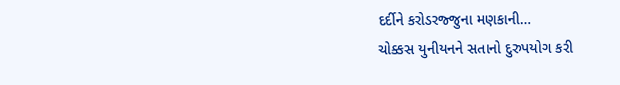દર્દીને કરોડરજ્જુના મણકાની…
ચોક્કસ યુનીયનને સતાનો દુરુપયોગ કરી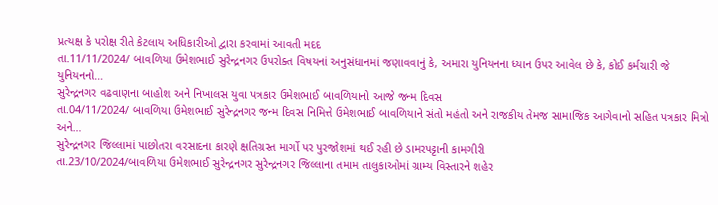પ્રત્યક્ષ કે પરોક્ષ રીતે કેટલાય અધિકારીઓ દ્વારા કરવામાં આવતી મદદ
તા.11/11/2024/ બાવળિયા ઉમેશભાઈ સુરેન્દ્રનગર ઉપરોક્ત વિષયનાં અનુસંધાનમાં જણાવવાનું કે, અમારા યુનિયનના ધ્યાન ઉપર આવેલ છે કે, કોઈ કર્મચારી જે યુનિયનનો…
સુરેન્દ્રનગર વઢવાણના બાહોશ અને નિખાલસ યુવા પત્રકાર ઉમેશભાઈ બાવળિયાનો આજે જન્મ દિવસ
તા.04/11/2024/ બાવળિયા ઉમેશભાઈ સુરેન્દ્રનગર જન્મ દિવસ નિમિત્તે ઉમેશભાઈ બાવળિયાને સંતો મહંતો અને રાજકીય તેમજ સામાજિક આગેવાનો સહિત પત્રકાર મિત્રો અને…
સુરેન્દ્રનગર જિલ્લામાં પાછોતરા વરસાદના કારણે ક્ષતિગ્રસ્ત માર્ગો પર પુરજોશમાં થઈ રહી છે ડામરપટ્ટાની કામગીરી
તા.23/10/2024/બાવળિયા ઉમેશભાઈ સુરેન્દ્રનગર સુરેન્દ્રનગર જિલ્લાના તમામ તાલુકાઓમાં ગ્રામ્ય વિસ્તારને શહેર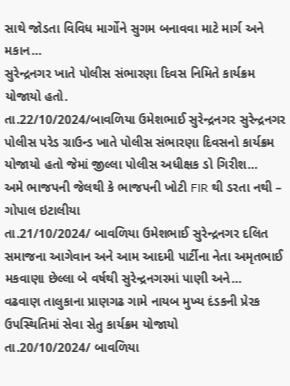સાથે જોડતા વિવિધ માર્ગોને સુગમ બનાવવા માટે માર્ગ અને મકાન…
સુરેન્દ્રનગર ખાતે પોલીસ સંભારણા દિવસ નિમિતે કાર્યક્રમ યોજાયો હતો.
તા.22/10/2024/બાવળિયા ઉમેશભાઈ સુરેન્દ્રનગર સુરેન્દ્રનગર પોલીસ પરેડ ગ્રાઉન્ડ ખાતે પોલીસ સંભારણા દિવસનો કાર્યક્રમ યોજાયો હતો જેમાં જીલ્લા પોલીસ અધીક્ષક ડો ગિરીશ…
અમે ભાજપની જેલથી કે ભાજપની ખોટી FIR થી ડરતા નથી – ગોપાલ ઇટાલીયા
તા.21/10/2024/ બાવળિયા ઉમેશભાઈ સુરેન્દ્રનગર દલિત સમાજના આગેવાન અને આમ આદમી પાર્ટીના નેતા અમૃતભાઈ મકવાણા છેલ્લા બે વર્ષથી સુરેન્દ્રનગરમાં પાણી અને…
વઢવાણ તાલુકાના પ્રાણગઢ ગામે નાયબ મુખ્ય દંડકની પ્રેરક ઉપસ્થિતિમાં સેવા સેતુ કાર્યક્રમ યોજાયો
તા.20/10/2024/ બાવળિયા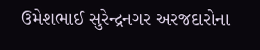ઉમેશભાઈ સુરેન્દ્રનગર અરજદારોના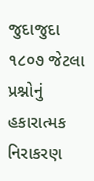જુદાજુદા ૧૮૦૭ જેટલા પ્રશ્નોનું હકારાત્મક નિરાકરણ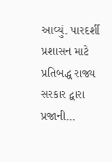આવ્યું. પારદર્શી પ્રશાસન માટે પ્રતિબદ્ધ રાજ્ય સરકાર દ્વારા પ્રજાની…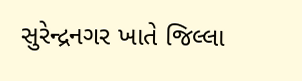સુરેન્દ્રનગર ખાતે જિલ્લા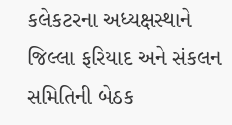કલેકટરના અધ્યક્ષસ્થાને જિલ્લા ફરિયાદ અને સંકલન સમિતિની બેઠક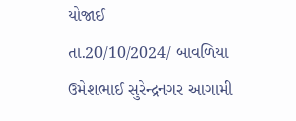યોજાઈ
તા.20/10/2024/ બાવળિયા ઉમેશભાઈ સુરેન્દ્રનગર આગામી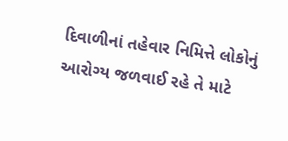દિવાળીનાં તહેવાર નિમિત્તે લોકોનું આરોગ્ય જળવાઈ રહે તે માટે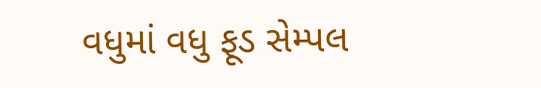વધુમાં વધુ ફૂડ સેમ્પલ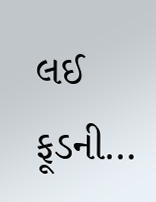લઈ ફૂડની…